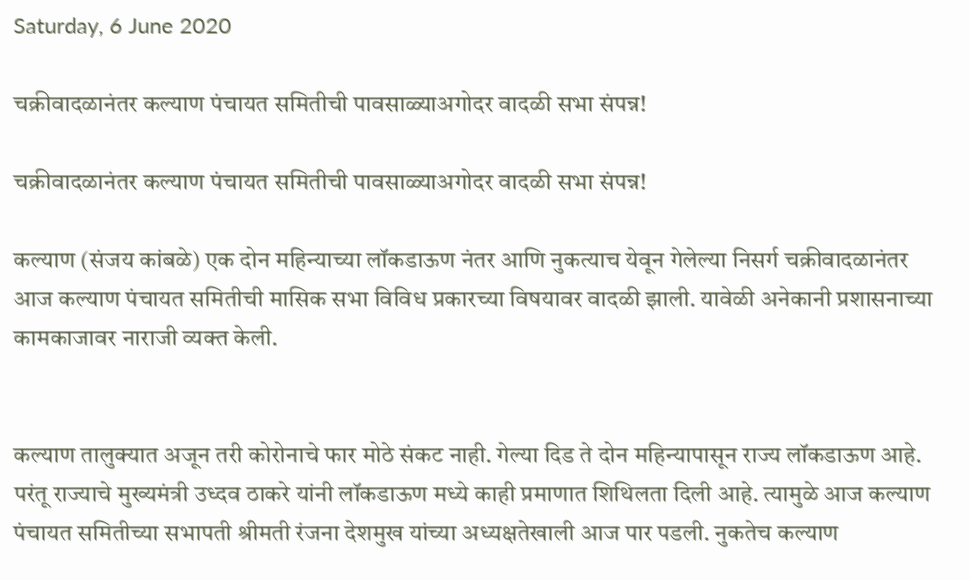Saturday, 6 June 2020

चक्रीवादळानंतर कल्याण पंचायत समितीची पावसाळ्याअगोदर वादळी सभा संपन्न!

चक्रीवादळानंतर कल्याण पंचायत समितीची पावसाळ्याअगोदर वादळी सभा संपन्न!

कल्याण (संजय कांबळे) एक दोन महिन्याच्या लॉकडाऊण नंतर आणि नुकत्याच येवून गेलेल्या निसर्ग चक्रीवादळानंतर आज कल्याण पंचायत समितीची मासिक सभा विविध प्रकारच्या विषयावर वादळी झाली. यावेळी अनेकानी प्रशासनाच्या कामकाजावर नाराजी व्यक्त केली.


कल्याण तालुक्यात अजून तरी कोरोनाचे फार मोठे संकट नाही. गेल्या दिड ते दोन महिन्यापासून राज्य लॉकडाऊण आहे. परंतू राज्याचे मुख्यमंत्री उध्दव ठाकरे यांनी लॉकडाऊण मध्ये काही प्रमाणात शिथिलता दिली आहे. त्यामुळे आज कल्याण पंचायत समितीच्या सभापती श्रीमती रंजना देशमुख यांच्या अध्यक्षतेखाली आज पार पडली. नुकतेच कल्याण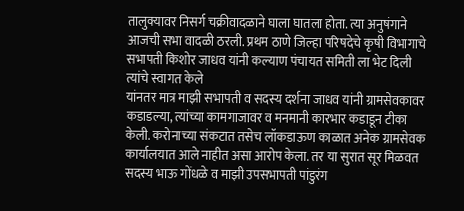तालुक्यावर निसर्ग चक्रीवादळाने घाला घातला होता. त्या अनुषंगाने आजची सभा वादळी ठरली. प्रथम ठाणे जिल्हा परिषदेचे कृषी विभागाचे सभापती किशोर जाधव यांनी कल्याण पंचायत समिती ला भेट दिली त्यांचे स्वागत केले
यांनतर मात्र माझी सभापती व सदस्य दर्शना जाधव यांनी ग्रामसेवकावर कडाडल्या, त्यांच्या कामगाजावर व मनमानी कारभार कडाडून टीका केली. करोनाच्या संकटात तसेच लॉकडाऊण काळात अनेक ग्रामसेवक कार्यालयात आले नाहीत असा आरोप केला. तर या सुरात सूर मिळवत सदस्य भाऊ गोंधळे व माझी उपसभापती पांडुरंग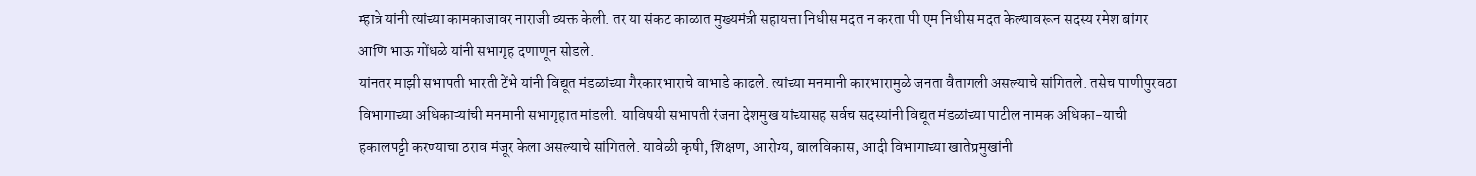म्हात्रे यांनी त्यांच्या कामकाजावर नाराजी व्यक्त केली. तर या संकट काळात मुख्यमंत्री सहायत्ता निधीस मदत न करता पी एम निधीस मदत केल्यावरून सदस्य रमेश बांगर आणि भाऊ गोंधळे यांनी सभागृह दणाणून सोडले.
यांनतर माझी सभापती भारती टेंभे यांनी विद्यूत मंडळांच्या गैरकारभाराचे वाभाडे काढले. त्यांच्या मनमानी कारभारामुळे जनता वैतागली असल्याचे सांगितले. तसेच पाणीपुरवठा विभागाच्या अधिकाऱ्यांची मनमानी सभागृहात मांडली. याविषयी सभापती रंजना देशमुख यांच्यासह सर्वच सदस्यांनी विद्यूत मंडळांच्या पाटील नामक अधिका-याची हकालपट्टी करण्याचा ठराव मंजूर केला असल्याचे सांगितले. यावेळी कृषी, शिक्षण, आरोग्य, बालविकास, आदी विभागाच्या खातेप्रमुखांनी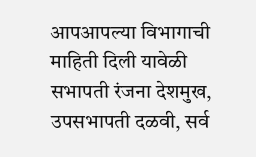आपआपल्या विभागाची माहिती दिली यावेळी सभापती रंजना देशमुख, उपसभापती दळवी, सर्व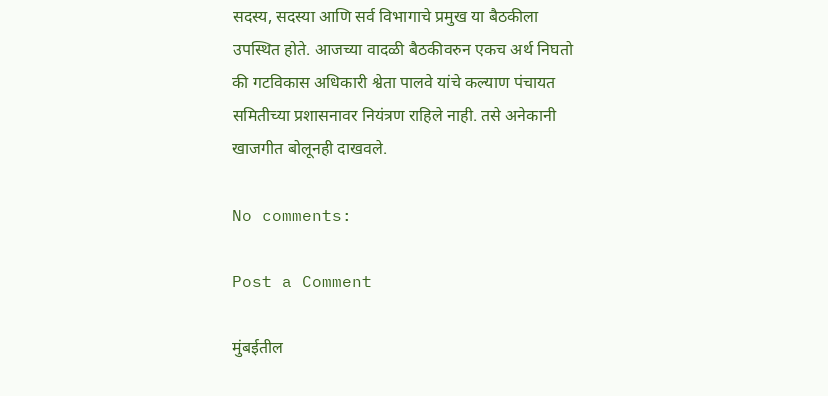सदस्य, सदस्या आणि सर्व विभागाचे प्रमुख या बैठकीला उपस्थित होते. आजच्या वादळी बैठकीवरुन एकच अर्थ निघतो की गटविकास अधिकारी श्वेता पालवे यांचे कल्याण पंचायत समितीच्या प्रशासनावर नियंत्रण राहिले नाही. तसे अनेकानी खाजगीत बोलूनही दाखवले.

No comments:

Post a Comment

मुंबईतील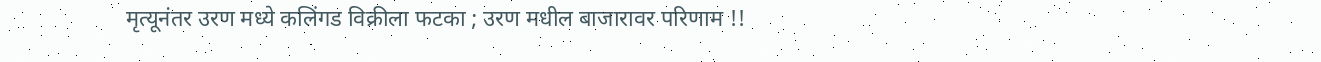मृत्यूनंतर उरण मध्ये कलिंगड विक्रीला फटका ; उरण मधील बाजारावर परिणाम !!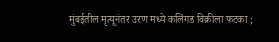मुंबईतील मृत्यूनंतर उरण मध्ये कलिंगड विक्रीला फटका ;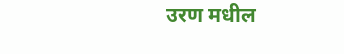उरण मधील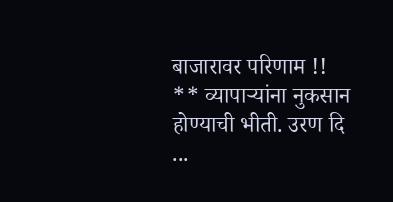बाजारावर परिणाम !! ** व्यापाऱ्यांना नुकसान होण्याची भीती. उरण दि ...